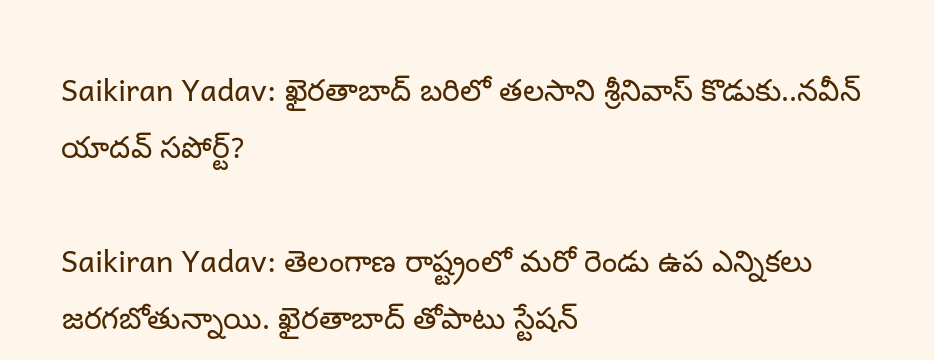Saikiran Yadav: ఖైరతాబాద్ బరిలో తలసాని శ్రీనివాస్ కొడుకు..నవీన్ యాదవ్ స‌పోర్ట్‌?

Saikiran Yadav: తెలంగాణ రాష్ట్రంలో మరో రెండు ఉప ఎన్నికలు జరగబోతున్నాయి. ఖైరతాబాద్ తోపాటు స్టేషన్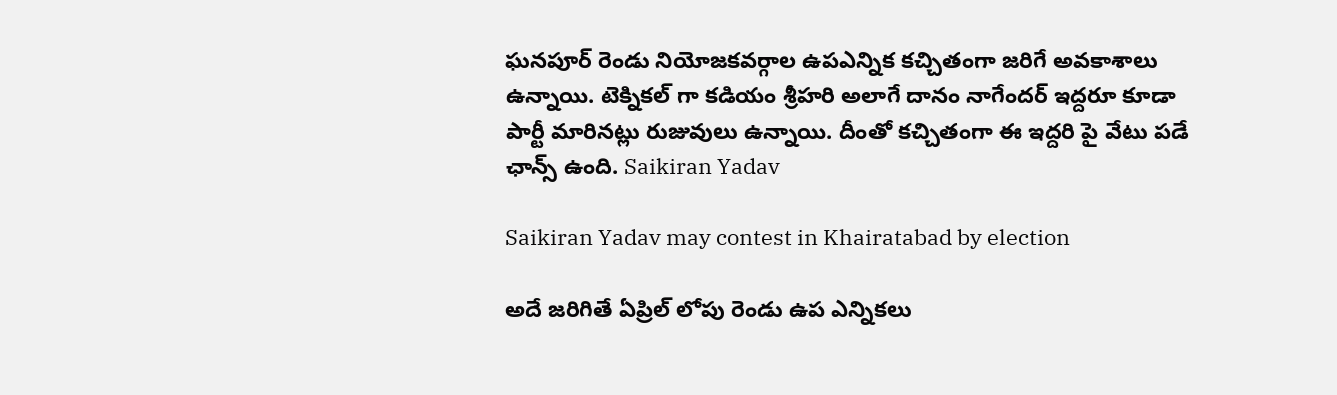ఘనపూర్ రెండు నియోజకవర్గాల ఉపఎన్నిక కచ్చితంగా జరిగే అవకాశాలు ఉన్నాయి. టెక్నికల్ గా కడియం శ్రీహరి అలాగే దానం నాగేందర్ ఇద్దరూ కూడా పార్టీ మారినట్లు రుజువులు ఉన్నాయి. దీంతో కచ్చితంగా ఈ ఇద్దరి పై వేటు పడే ఛాన్స్ ఉంది. Saikiran Yadav

Saikiran Yadav may contest in Khairatabad by election

అదే జరిగితే ఏప్రిల్ లోపు రెండు ఉప ఎన్నికలు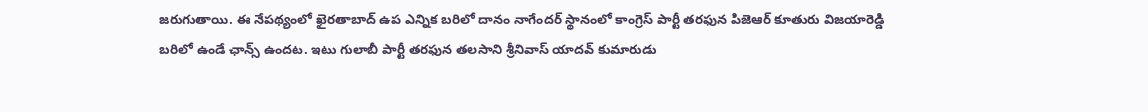జరుగుతాయి. ఈ నేపథ్యంలో ఖైరతాబాద్ ఉప ఎన్నిక బరిలో దానం నాగేందర్ స్థానంలో కాంగ్రెస్ పార్టీ తరఫున పిజెఆర్ కూతురు విజయారెడ్డి బరిలో ఉండే ఛాన్స్ ఉందట. ఇటు గులాబీ పార్టీ తరఫున తలసాని శ్రీనివాస్ యాదవ్ కుమారుడు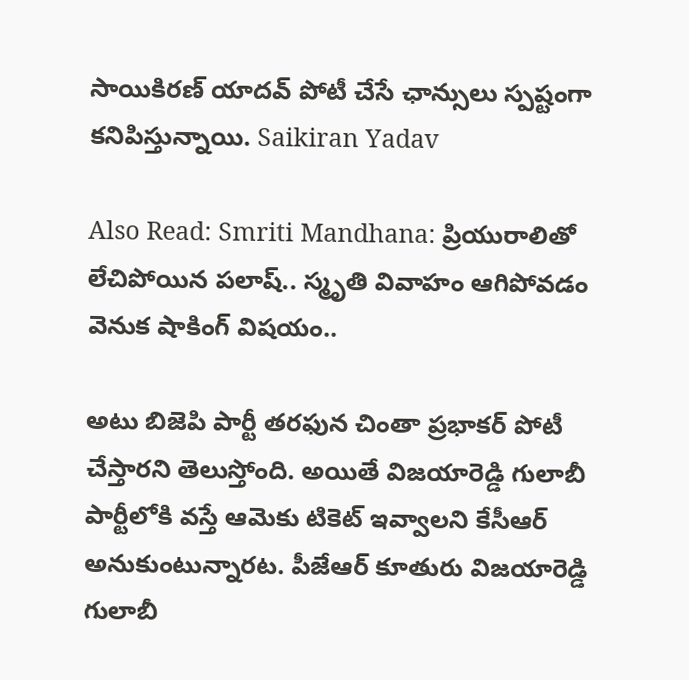సాయికిరణ్ యాదవ్ పోటీ చేసే ఛాన్సులు స్పష్టంగా కనిపిస్తున్నాయి. Saikiran Yadav

Also Read: Smriti Mandhana: ప్రియురాలితో లేచిపోయిన పలాష్.. స్మృతి వివాహం ఆగిపోవడం వెనుక షాకింగ్ విషయం..

అటు బిజెపి పార్టీ తరఫున చింతా ప్రభాకర్ పోటీ చేస్తారని తెలుస్తోంది. అయితే విజయారెడ్డి గులాబీ పార్టీలోకి వస్తే ఆమెకు టికెట్ ఇవ్వాలని కేసీఆర్ అనుకుంటున్నారట. పీజేఆర్ కూతురు విజయారెడ్డి గులాబీ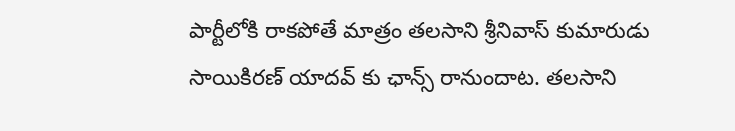పార్టీలోకి రాకపోతే మాత్రం తలసాని శ్రీనివాస్ కుమారుడు సాయికిరణ్ యాదవ్ కు ఛాన్స్ రానుందాట. తలసాని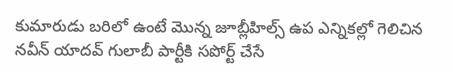కుమారుడు బరిలో ఉంటే మొన్న జూబ్లీహిల్స్ ఉప ఎన్నికల్లో గెలిచిన నవీన్ యాదవ్ గులాబీ పార్టీకి సపోర్ట్ చేసే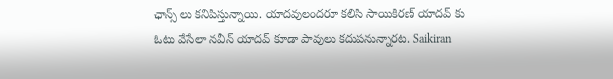ఛాన్స్ లు కనిపిస్తున్నాయి. యాదవులందరూ కలిసి సాయికిరణ్ యాదవ్ కు ఓటు వేసేలా నవీన్ యాదవ్ కూడా పావులు కదుపనున్నారట. Saikiran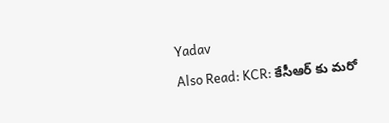Yadav

Also Read: KCR: కేసీఆర్ కు మ‌రో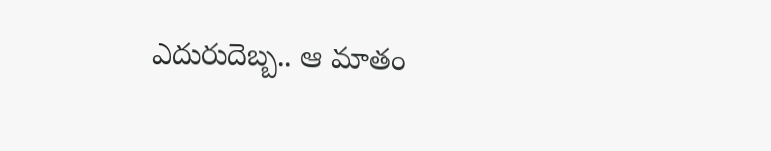ఎదురుదెబ్బ‌.. ఆ మాతం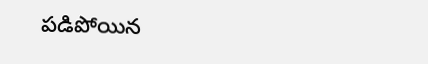ప‌డిపోయిన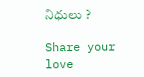నిధులు ?

Share your love